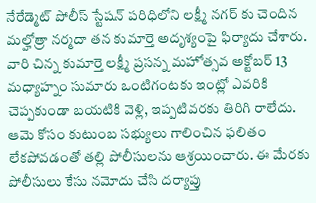నేరేడ్మెట్ పోలీస్ స్టేషన్ పరిధిలోని లక్ష్మీ నగర్ కు చెందిన మల్హోత్రా నర్మదా తన కుమార్తె అదృశ్యంపై ఫిర్యాదు చేశారు. వారి చిన్న కుమార్తె లక్ష్మీ ప్రసన్న మహోత్సవ అక్టోబర్ 13 మధ్యాహ్నం సుమారు ఒంటిగంటకు ఇంట్లో ఎవరికి చెప్పకుండా బయటికి వెళ్లి, ఇప్పటివరకు తిరిగి రాలేదు. ఆమె కోసం కుటుంబ సభ్యులు గాలించిన ఫలితం లేకపోవడంతో తల్లి పోలీసులను ఆశ్రయించారు. ఈ మేరకు పోలీసులు కేసు నమోదు చేసి దర్యాప్తు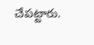చేపట్టారు.